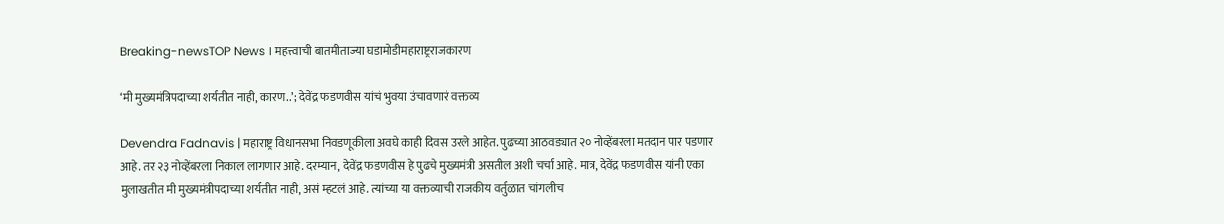Breaking-newsTOP News । महत्त्वाची बातमीताज्या घडामोडीमहाराष्ट्रराजकारण

‘मी मुख्यमंत्रिपदाच्या शर्यतीत नाही, कारण..’; देवेंद्र फडणवीस यांचं भुवया उंचावणारं वक्तव्य

Devendra Fadnavis | महाराष्ट्र विधानसभा निवडणूकीला अवघे काही दिवस उरले आहेत. पुढच्या आठवड्यात २० नोव्हेंबरला मतदान पार पडणार आहे. तर २३ नोव्हेंबरला निकाल लागणार आहे. दरम्यान, देवेंद्र फडणवीस हे पुढचे मुख्यमंत्री असतील अशी चर्चा आहे. मात्र, देवेंद्र फडणवीस यांनी एका मुलाखतीत मी मुख्यमंत्रीपदाच्या शर्यतीत नाही, असं म्हटलं आहे. त्यांच्या या वक्तव्याची राजकीय वर्तुळात चांगलीच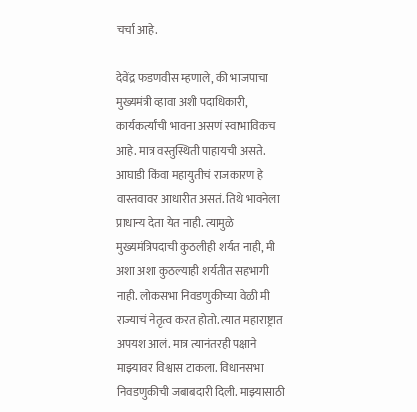चर्चा आहे.

देवेंद्र फडणवीस म्हणाले, की भाजपाचा मुख्यमंत्री व्हावा अशी पदाधिकारी, कार्यकर्त्यांची भावना असणं स्वाभाविकच आहे. मात्र वस्तुस्थिती पाहायची असते. आघाडी किंवा महायुतीचं राजकारण हे वास्तवावर आधारीत असतं. तिथे भावनेला प्राधान्य देता येत नाही. त्यामुळे मुख्यमंत्रिपदाची कुठलीही शर्यत नाही, मी अशा अशा कुठल्याही शर्यतीत सहभागी नाही. लोकसभा निवडणुकीच्या वेळी मी राज्याचं नेतृत्व करत होतो. त्यात महाराष्ट्रात अपयश आलं. मात्र त्यानंतरही पक्षाने माझ्यावर विश्वास टाकला. विधानसभा निवडणुकीची जबाबदारी दिली. माझ्यासाठी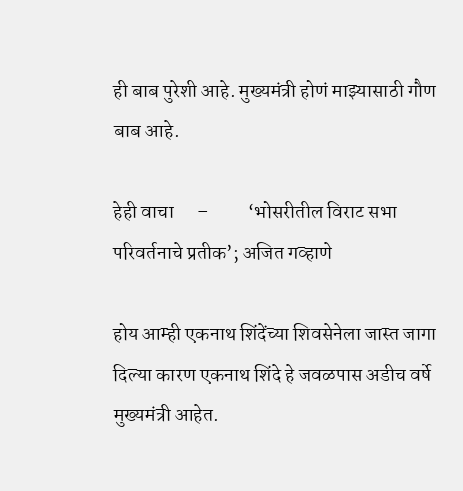ही बाब पुरेशी आहे. मुख्यमंत्री होणं माझ्यासाठी गौण बाब आहे.

हेही वाचा      –          ‘भोसरीतील विराट सभा परिवर्तनाचे प्रतीक’; अजित गव्हाणे

होय आम्ही एकनाथ शिंदेंच्या शिवसेनेला जास्त जागा दिल्या कारण एकनाथ शिंदे हे जवळपास अडीच वर्षे मुख्यमंत्री आहेत.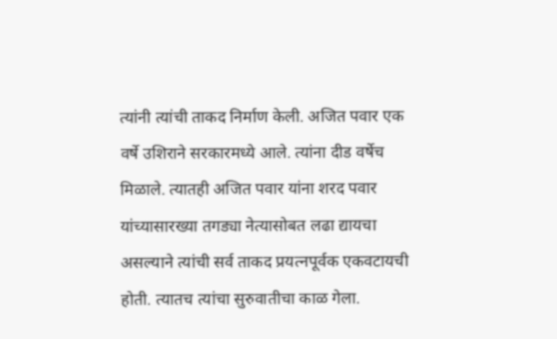त्यांनी त्यांची ताकद निर्माण केली. अजित पवार एक वर्षे उशिराने सरकारमध्ये आले. त्यांना दीड वर्षेच मिळाले. त्यातही अजित पवार यांना शरद पवार यांच्यासारख्या तगड्या नेत्यासोबत लढा द्यायचा असल्याने त्यांची सर्व ताकद प्रयत्नपूर्वक एकवटायची होती. त्यातच त्यांचा सुरुवातीचा काळ गेला.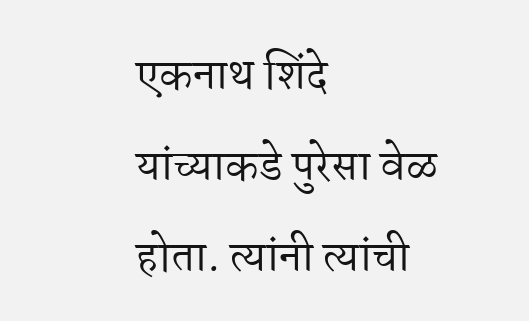एकनाथ शिंदे यांच्याकडे पुरेसा वेळ होता. त्यांनी त्यांची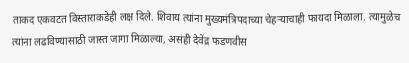ताकद एकवटत विस्ताराकडेही लक्ष दिले. शिवाय त्यांना मुख्यमंत्रिपदाच्या चेहऱ्याचाही फायदा मिळाला. त्यामुळेच त्यांना लढविण्यासाठी जास्त जागा मिळाल्या, असंही देवेंद्र फडणवीस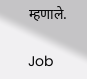म्हणाले.

Job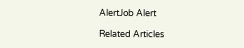AlertJob Alert

Related Articles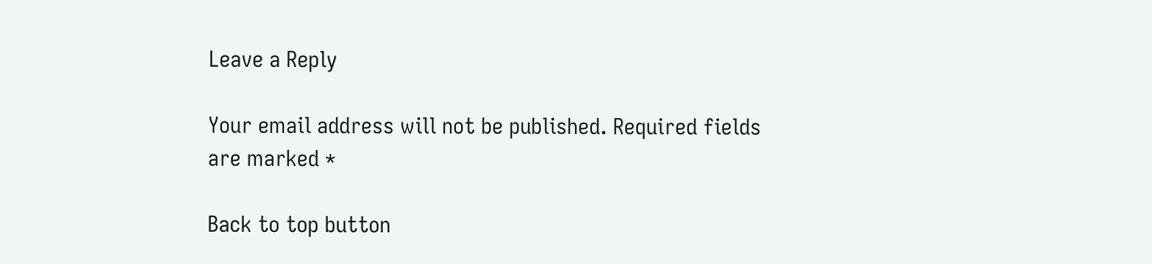Leave a Reply

Your email address will not be published. Required fields are marked *

Back to top button